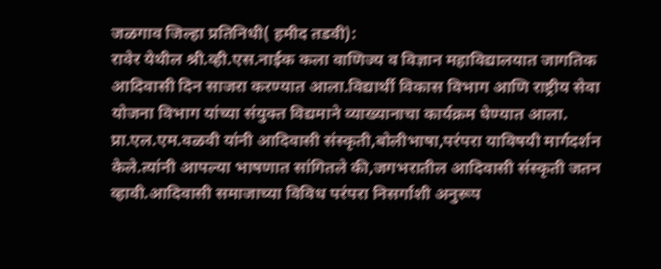जळगाव जिल्हा प्रतिनिधी( हमीद तडवी):
रावेर येथील श्री.व्ही.एस.नाईक कला वाणिज्य व विज्ञान महाविद्यालयात जागतिक आदिवासी दिन साजरा करण्यात आला.विद्यार्थी विकास विभाग आणि राष्ट्रीय सेवा योजना विभाग यांच्या संयुक्त विद्यमाने व्याख्यानाचा कार्यक्रम घेण्यात आला. प्रा.एल.एम.वळवी यांनी आदिवासी संस्कृती,बोलीभाषा,परंपरा याविषयी मार्गदर्शन केले.त्यांनी आपल्या भाषणात सांगितले की,जगभरातील आदिवासी संस्कृती जतन व्हावी.आदिवासी समाजाच्या विविध परंपरा निसर्गाशी अनुरूप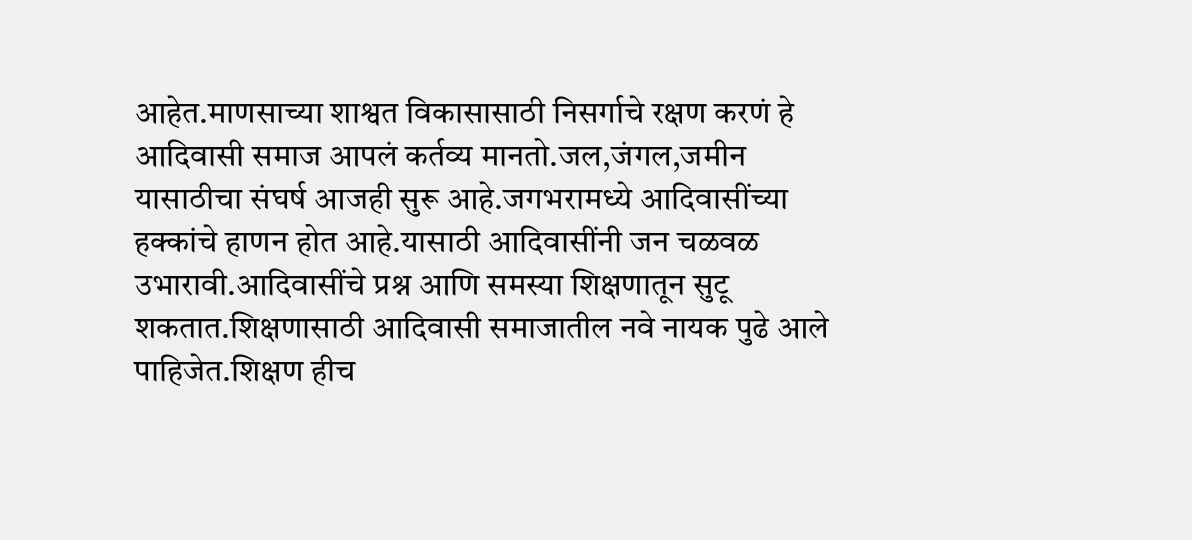आहेत.माणसाच्या शाश्वत विकासासाठी निसर्गाचे रक्षण करणं हे आदिवासी समाज आपलं कर्तव्य मानतो.जल,जंगल,जमीन यासाठीचा संघर्ष आजही सुरू आहे.जगभरामध्ये आदिवासींच्या हक्कांचे हाणन होत आहे.यासाठी आदिवासींनी जन चळवळ उभारावी.आदिवासींचे प्रश्न आणि समस्या शिक्षणातून सुटू शकतात.शिक्षणासाठी आदिवासी समाजातील नवे नायक पुढे आले पाहिजेत.शिक्षण हीच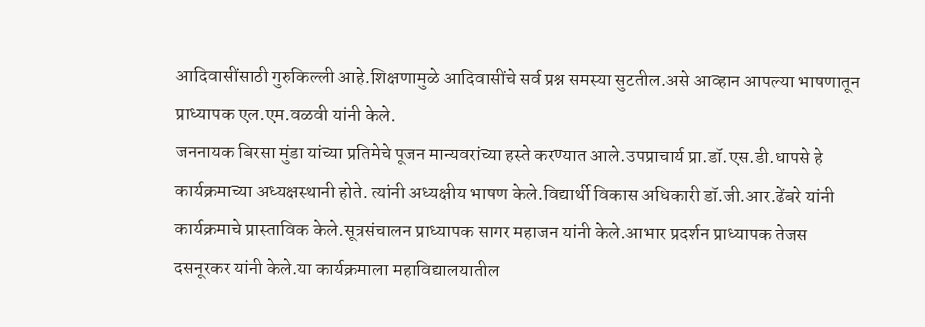आदिवासींसाठी गुरुकिल्ली आहे.शिक्षणामुळे आदिवासींचे सर्व प्रश्न समस्या सुटतील.असे आव्हान आपल्या भाषणातून प्राध्यापक एल.एम.वळवी यांनी केले.
जननायक बिरसा मुंडा यांच्या प्रतिमेचे पूजन मान्यवरांच्या हस्ते करण्यात आले.उपप्राचार्य प्रा.डॉ.एस.डी.धापसे हे कार्यक्रमाच्या अध्यक्षस्थानी होते. त्यांनी अध्यक्षीय भाषण केले.विद्यार्थी विकास अधिकारी डॉ.जी.आर.ढेंबरे यांनी कार्यक्रमाचे प्रास्ताविक केले.सूत्रसंचालन प्राध्यापक सागर महाजन यांनी केले.आभार प्रदर्शन प्राध्यापक तेजस दसनूरकर यांनी केले.या कार्यक्रमाला महाविद्यालयातील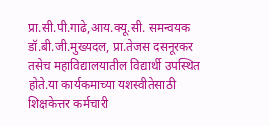प्रा.सी.पी.गाढे,आय.क्यू.सी. समन्वयक डॉ.बी.जी.मुख्यदल, प्रा.तेजस दसनूरकर तसेच महाविद्यालयातील विद्यार्थी उपस्थित होते.या कार्यकमाच्या यशस्वीतेसाठी शिक्षकेत्तर कर्मचारी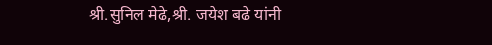श्री.सुनिल मेढे,श्री. जयेश बढे यांनी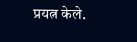प्रयत्न केले.